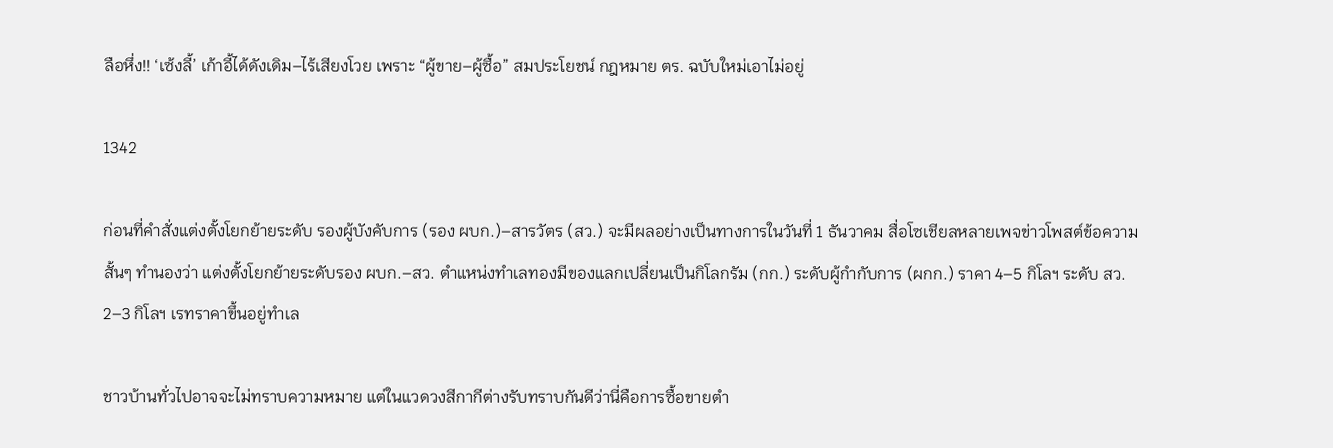ลือหึ่ง!! ‘เซ้งลี้’ เก้าอี้ได้ดังเดิม–ไร้เสียงโวย เพราะ “ผู้ขาย–ผู้ซื้อ” สมประโยชน์ กฎหมาย ตร. ฉบับใหม่เอาไม่อยู่

1342

ก่อนที่คำสั่งแต่งตั้งโยกย้ายระดับ รองผู้บังคับการ (รอง ผบก.)–สารวัตร (สว.) จะมีผลอย่างเป็นทางการในวันที่ 1 ธันวาคม สื่อโซเชียลหลายเพจข่าวโพสต์ข้อความสั้นๆ ทำนองว่า แต่งตั้งโยกย้ายระดับรอง ผบก.–สว. ตำแหน่งทำเลทองมีของแลกเปลี่ยนเป็นกิโลกรัม (กก.) ระดับผู้กำกับการ (ผกก.) ราคา 4–5 กิโลฯ ระดับ สว. 2–3 กิโลฯ เรทราคาขึ้นอยู่ทำเล

ชาวบ้านทั่วไปอาจจะไม่ทราบความหมาย แต่ในแวดวงสีกากีต่างรับทราบกันดีว่านี่คือการซื้อขายตำ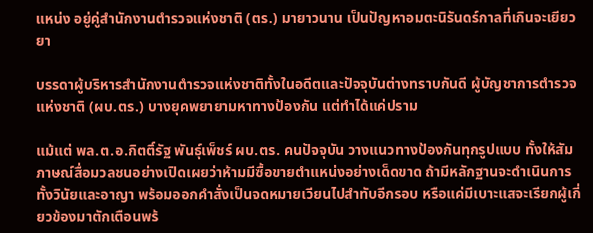แหน่ง อยู่คู่สำนักงานตำรวจแห่งชาติ (ตร.) มายาวนาน เป็นปัญหาอมตะนิรันดร์กาลที่เกินจะเยียวยา

บรรดาผู้บริหารสำนักงานตำรวจแห่งชาติทั้งในอดีตและปัจจุบันต่างทราบกันดี ผู้บัญชาการตำรวจแห่งชาติ (ผบ.ตร.) บางยุคพยายามหาทางป้องกัน แต่ทำได้แค่ปราม

แม้แต่ พล.ต.อ.กิตติ์รัฐ พันธุ์เพ็ชร์ ผบ.ตร. คนปัจจุบัน วางแนวทางป้องกันทุกรูปแบบ ทั้งให้สัมภาษณ์สื่อมวลชนอย่างเปิดเผยว่าห้ามมีซื้อขายตำแหน่งอย่างเด็ดขาด ถ้ามีหลักฐานจะดำเนินการทั้งวินัยและอาญา พร้อมออกคำสั่งเป็นจดหมายเวียนไปสำทับอีกรอบ หรือแค่มีเบาะแสจะเรียกผู้เกี่ยวข้องมาตักเตือนพร้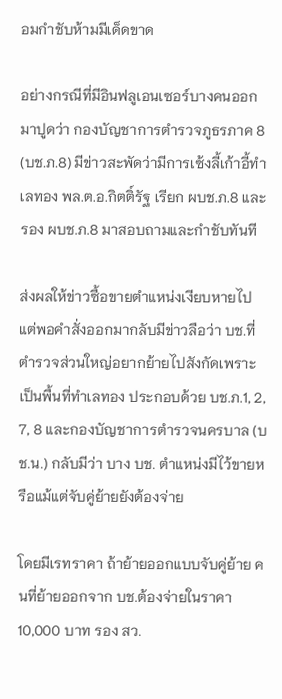อมกำชับห้ามมีเด็ดขาด

อย่างกรณีที่มีอินฟลูเอนเซอร์บางคนออกมาปูดว่า กองบัญชาการตำรวจภูธรภาค 8 (บช.ภ.8) มีข่าวสะพัดว่ามีการเซ้งลี้เก้าอี้ทำเลทอง พล.ต.อ.กิตติ์รัฐ เรียก ผบช.ภ.8 และรอง ผบช.ภ.8 มาสอบถามและกำชับทันที

ส่งผลให้ข่าวซื้อขายตำแหน่งเงียบหายไป แต่พอคำสั่งออกมากลับมีข่าวลือว่า บช.ที่ตำรวจส่วนใหญ่อยากย้ายไปสังกัดเพราะเป็นพื้นที่ทำเลทอง ประกอบด้วย บช.ภ.1, 2, 7, 8 และกองบัญชาการตำรวจนครบาล (บช.น.) กลับมีว่า บาง บช. ตำแหน่งมีไว้ขายหรือแม้แต่จับคู่ย้ายยังต้องจ่าย

โดยมีเรทราคา ถ้าย้ายออกแบบจับคู่ย้าย คนที่ย้ายออกจาก บช.ต้องจ่ายในราคา 10,000 บาท รอง สว.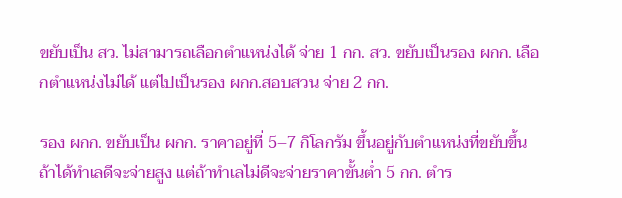ขยับเป็น สว. ไม่สามารถเลือกตำแหน่งได้ จ่าย 1 กก. สว. ขยับเป็นรอง ผกก. เลือกตำแหน่งไม่ได้ แต่ไปเป็นรอง ผกก.สอบสวน จ่าย 2 กก.

รอง ผกก. ขยับเป็น ผกก. ราคาอยู่ที่ 5–7 กิโลกรัม ขึ้นอยู่กับตำแหน่งที่ขยับขึ้น ถ้าได้ทำเลดีจะจ่ายสูง แต่ถ้าทำเลไม่ดีจะจ่ายราคาขั้นต่ำ 5 กก. ตำร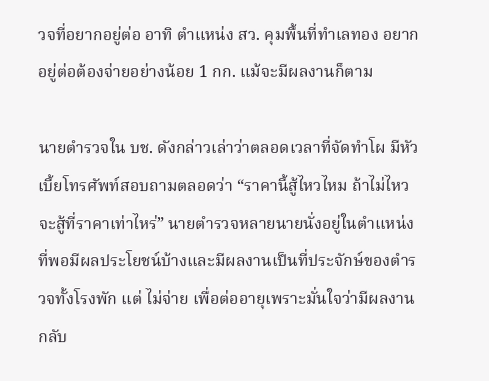วจที่อยากอยู่ต่อ อาทิ ตำแหน่ง สว. คุมพื้นที่ทำเลทอง อยากอยู่ต่อต้องจ่ายอย่างน้อย 1 กก. แม้จะมีผลงานก็ตาม

นายตำรวจใน บช. ดังกล่าวเล่าว่าตลอดเวลาที่จัดทำโผ มีหัวเบี้ยโทรศัพท์สอบถามตลอดว่า “ราคานี้สู้ไหวไหม ถ้าไม่ไหวจะสู้ที่ราคาเท่าไหร่” นายตำรวจหลายนายนั่งอยู่ในตำแหน่งที่พอมีผลประโยชน์บ้างและมีผลงานเป็นที่ประจักษ์ของตำรวจทั้งโรงพัก แต่ ไม่จ่าย เพื่อต่ออายุเพราะมั่นใจว่ามีผลงาน กลับ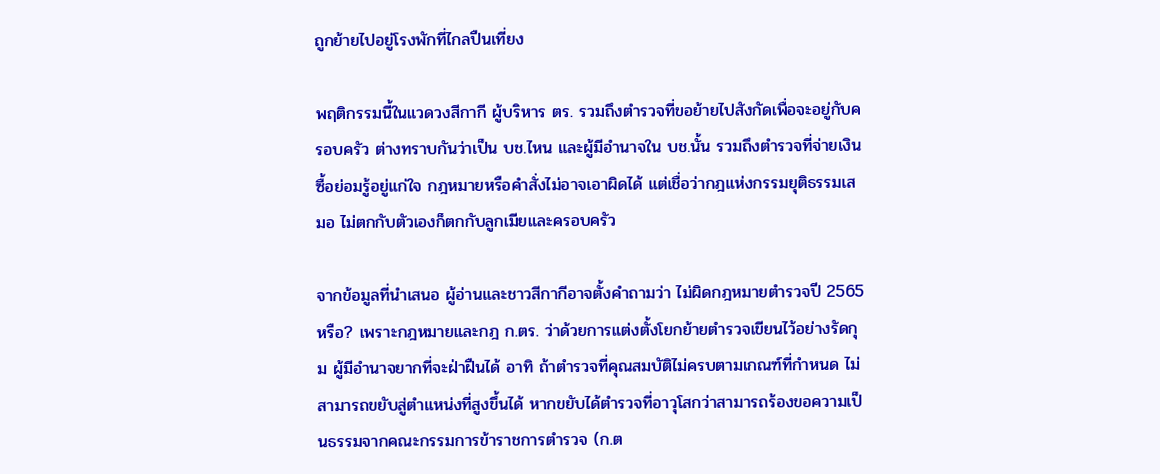ถูกย้ายไปอยู่โรงพักที่ไกลปืนเที่ยง

พฤติกรรมนี้ในแวดวงสีกากี ผู้บริหาร ตร. รวมถึงตำรวจที่ขอย้ายไปสังกัดเพื่อจะอยู่กับครอบครัว ต่างทราบกันว่าเป็น บช.ไหน และผู้มีอำนาจใน บช.นั้น รวมถึงตำรวจที่จ่ายเงินซื้อย่อมรู้อยู่แก่ใจ กฎหมายหรือคำสั่งไม่อาจเอาผิดได้ แต่เชื่อว่ากฎแห่งกรรมยุติธรรมเสมอ ไม่ตกกับตัวเองก็ตกกับลูกเมียและครอบครัว

จากข้อมูลที่นำเสนอ ผู้อ่านและชาวสีกากีอาจตั้งคำถามว่า ไม่ผิดกฎหมายตำรวจปี 2565 หรือ? เพราะกฎหมายและกฎ ก.ตร. ว่าด้วยการแต่งตั้งโยกย้ายตำรวจเขียนไว้อย่างรัดกุม ผู้มีอำนาจยากที่จะฝ่าฝืนได้ อาทิ ถ้าตำรวจที่คุณสมบัติไม่ครบตามเกณฑ์ที่กำหนด ไม่สามารถขยับสู่ตำแหน่งที่สูงขึ้นได้ หากขยับได้ตำรวจที่อาวุโสกว่าสามารถร้องขอความเป็นธรรมจากคณะกรรมการข้าราชการตำรวจ (ก.ต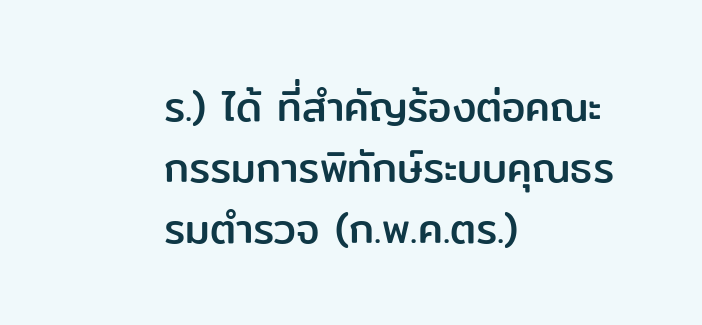ร.) ได้ ที่สำคัญร้องต่อคณะกรรมการพิทักษ์ระบบคุณธรรมตำรวจ (ก.พ.ค.ตร.)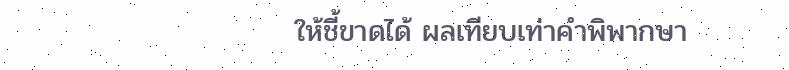ให้ชี้ขาดได้ ผลเทียบเท่าคำพิพากษา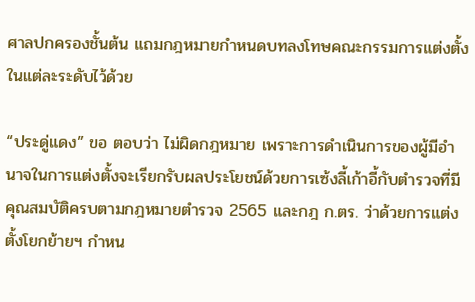ศาลปกครองชั้นต้น แถมกฎหมายกำหนดบทลงโทษคณะกรรมการแต่งตั้งในแต่ละระดับไว้ด้วย

“ประดู่แดง” ขอ ตอบว่า ไม่ผิดกฎหมาย เพราะการดำเนินการของผู้มีอำนาจในการแต่งตั้งจะเรียกรับผลประโยชน์ด้วยการเซ้งลี้เก้าอี้กับตำรวจที่มีคุณสมบัติครบตามกฎหมายตำรวจ 2565 และกฎ ก.ตร. ว่าด้วยการแต่งตั้งโยกย้ายฯ กำหน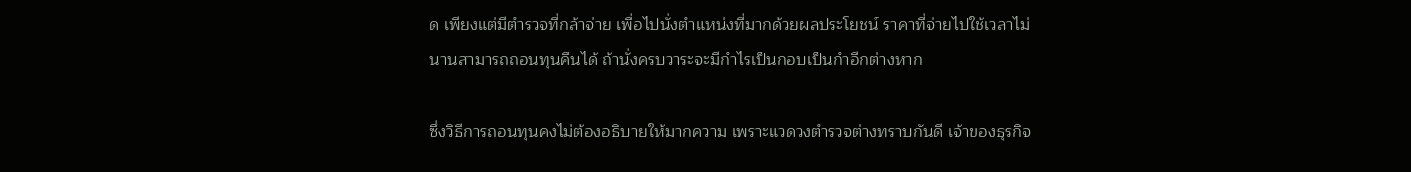ด เพียงแต่มีตำรวจที่กล้าจ่าย เพื่อไปนั่งตำแหน่งที่มากด้วยผลประโยชน์ ราคาที่จ่ายไปใช้เวลาไม่นานสามารถถอนทุนคืนได้ ถ้านั่งครบวาระจะมีกำไรเป็นกอบเป็นกำอีกต่างหาก

ซึ่งวิธีการถอนทุนคงไม่ต้องอธิบายให้มากความ เพราะแวดวงตำรวจต่างทราบกันดี เจ้าของธุรกิจ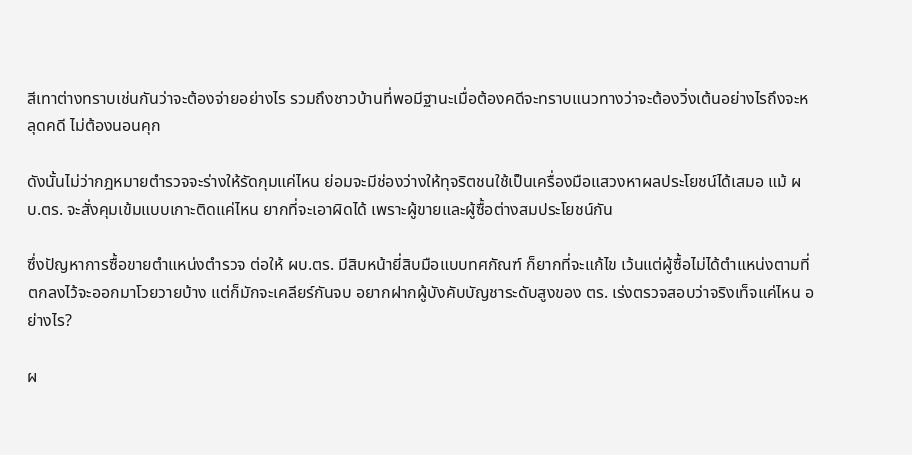สีเทาต่างทราบเช่นกันว่าจะต้องจ่ายอย่างไร รวมถึงชาวบ้านที่พอมีฐานะเมื่อต้องคดีจะทราบแนวทางว่าจะต้องวิ่งเต้นอย่างไรถึงจะหลุดคดี ไม่ต้องนอนคุก

ดังนั้นไม่ว่ากฎหมายตำรวจจะร่างให้รัดกุมแค่ไหน ย่อมจะมีช่องว่างให้ทุจริตชนใช้เป็นเครื่องมือแสวงหาผลประโยชน์ได้เสมอ แม้ ผบ.ตร. จะสั่งคุมเข้มแบบเกาะติดแค่ไหน ยากที่จะเอาผิดได้ เพราะผู้ขายและผู้ซื้อต่างสมประโยชน์กัน

ซึ่งปัญหาการซื้อขายตำแหน่งตำรวจ ต่อให้ ผบ.ตร. มีสิบหน้ายี่สิบมือแบบทศกัณฑ์ ก็ยากที่จะแก้ไข เว้นแต่ผู้ซื้อไม่ได้ตำแหน่งตามที่ตกลงไว้จะออกมาโวยวายบ้าง แต่ก็มักจะเคลียร์กันจบ อยากฝากผู้บังคับบัญชาระดับสูงของ ตร. เร่งตรวจสอบว่าจริงเท็จแค่ไหน อย่างไร?

ผ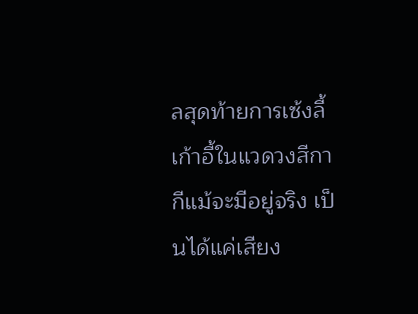ลสุดท้ายการเซ้งลี้เก้าอี้ในแวดวงสีกากีแม้จะมีอยู่จริง เป็นได้แค่เสียง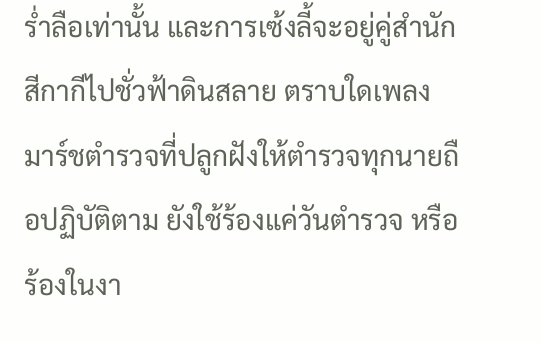ร่ำลือเท่านั้น และการเซ้งลี้จะอยู่คู่สำนักสีกากีไปชั่วฟ้าดินสลาย ตราบใดเพลงมาร์ชตำรวจที่ปลูกฝังให้ตำรวจทุกนายถือปฏิบัติตาม ยังใช้ร้องแค่วันตำรวจ หรือร้องในงา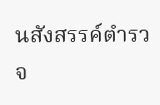นสังสรรค์ตำรวจ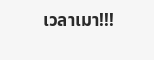เวลาเมา!!!